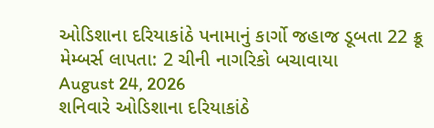ઓડિશાના દરિયાકાંઠે પનામાનું કાર્ગો જહાજ ડૂબતા 22 ક્રૂ મેમ્બર્સ લાપતા: 2 ચીની નાગરિકો બચાવાયા
August 24, 2026
શનિવારે ઓડિશાના દરિયાકાંઠે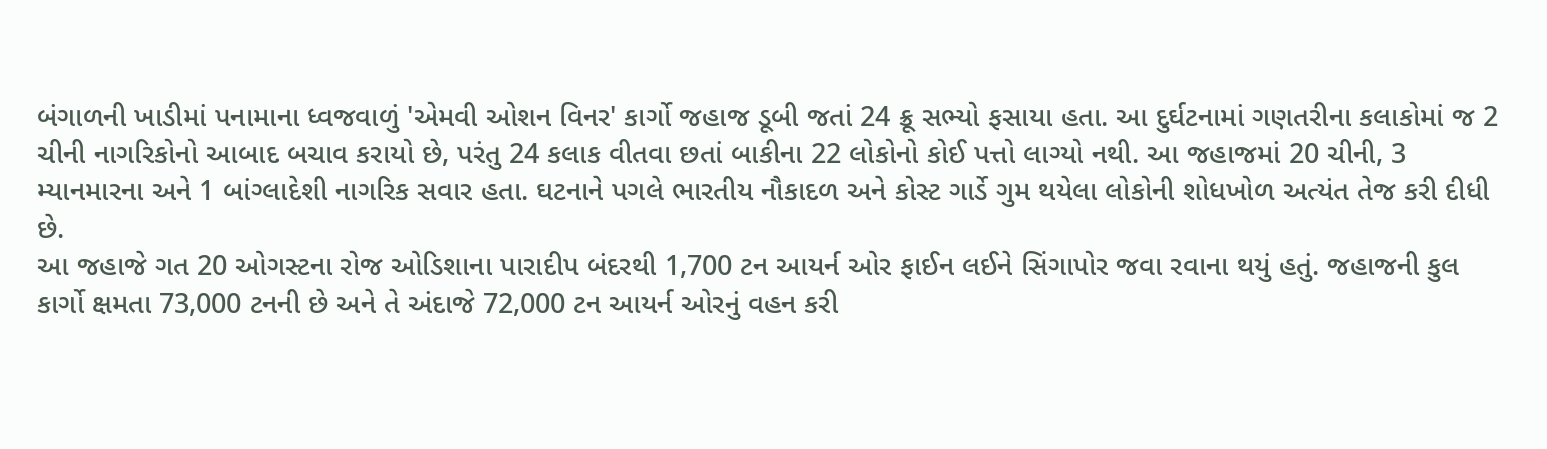બંગાળની ખાડીમાં પનામાના ધ્વજવાળું 'એમવી ઓશન વિનર' કાર્ગો જહાજ ડૂબી જતાં 24 ક્રૂ સભ્યો ફસાયા હતા. આ દુર્ઘટનામાં ગણતરીના કલાકોમાં જ 2 ચીની નાગરિકોનો આબાદ બચાવ કરાયો છે, પરંતુ 24 કલાક વીતવા છતાં બાકીના 22 લોકોનો કોઈ પત્તો લાગ્યો નથી. આ જહાજમાં 20 ચીની, 3 મ્યાનમારના અને 1 બાંગ્લાદેશી નાગરિક સવાર હતા. ઘટનાને પગલે ભારતીય નૌકાદળ અને કોસ્ટ ગાર્ડે ગુમ થયેલા લોકોની શોધખોળ અત્યંત તેજ કરી દીધી છે.
આ જહાજે ગત 20 ઓગસ્ટના રોજ ઓડિશાના પારાદીપ બંદરથી 1,700 ટન આયર્ન ઓર ફાઈન લઈને સિંગાપોર જવા રવાના થયું હતું. જહાજની કુલ કાર્ગો ક્ષમતા 73,000 ટનની છે અને તે અંદાજે 72,000 ટન આયર્ન ઓરનું વહન કરી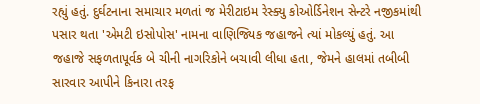રહ્યું હતું. દુર્ઘટનાના સમાચાર મળતાં જ મેરીટાઇમ રેસ્ક્યુ કોઓર્ડિનેશન સેન્ટરે નજીકમાંથી પસાર થતા 'એમટી ઇસોપોસ' નામના વાણિજ્યિક જહાજને ત્યાં મોકલ્યું હતું. આ જહાજે સફળતાપૂર્વક બે ચીની નાગરિકોને બચાવી લીધા હતા, જેમને હાલમાં તબીબી સારવાર આપીને કિનારા તરફ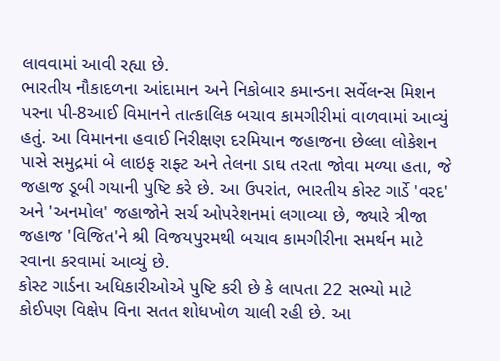લાવવામાં આવી રહ્યા છે.
ભારતીય નૌકાદળના આંદામાન અને નિકોબાર કમાન્ડના સર્વેલન્સ મિશન પરના પી-8આઈ વિમાનને તાત્કાલિક બચાવ કામગીરીમાં વાળવામાં આવ્યું હતું. આ વિમાનના હવાઈ નિરીક્ષણ દરમિયાન જહાજના છેલ્લા લોકેશન પાસે સમુદ્રમાં બે લાઇફ રાફ્ટ અને તેલના ડાઘ તરતા જોવા મળ્યા હતા, જે જહાજ ડૂબી ગયાની પુષ્ટિ કરે છે. આ ઉપરાંત, ભારતીય કોસ્ટ ગાર્ડે 'વરદ' અને 'અનમોલ' જહાજોને સર્ચ ઓપરેશનમાં લગાવ્યા છે, જ્યારે ત્રીજા જહાજ 'વિજિત'ને શ્રી વિજયપુરમથી બચાવ કામગીરીના સમર્થન માટે રવાના કરવામાં આવ્યું છે.
કોસ્ટ ગાર્ડના અધિકારીઓએ પુષ્ટિ કરી છે કે લાપતા 22 સભ્યો માટે કોઈપણ વિક્ષેપ વિના સતત શોધખોળ ચાલી રહી છે. આ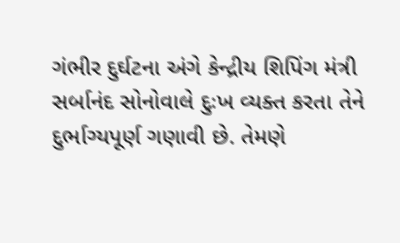ગંભીર દુર્ઘટના અંગે કેન્દ્રીય શિપિંગ મંત્રી સર્બાનંદ સોનોવાલે દુઃખ વ્યક્ત કરતા તેને દુર્ભાગ્યપૂર્ણ ગણાવી છે. તેમણે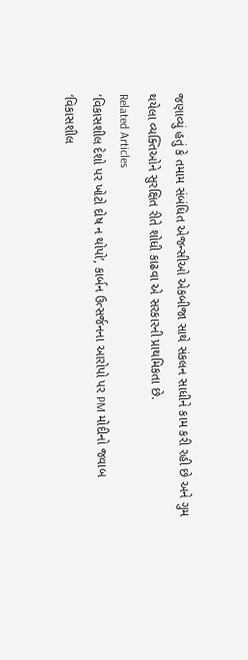જણાવ્યું હતું કે તમામ સંબંધિત એજન્સીઓ એકબીજા સાથે સંકલન સાધીને કામ કરી રહી છે અને ગુમ થયેલા વ્યક્તિઓને સુરક્ષિત રીતે શોધી કાઢવા એ સરકારની પ્રાથમિકતા છે.
Related Articles
‘વિકાસશીલ દેશો પર ખોટો દોષ ન થોપો’, કાર્બન ઉત્સર્જનના આરોપો પર PM મોદીનો જવાબ
‘વિકાસશીલ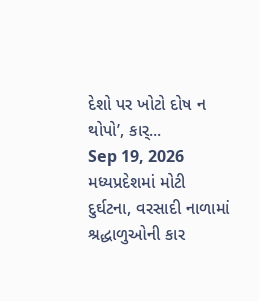દેશો પર ખોટો દોષ ન થોપો’, કાર્...
Sep 19, 2026
મધ્યપ્રદેશમાં મોટી દુર્ઘટના, વરસાદી નાળામાં શ્રદ્ધાળુઓની કાર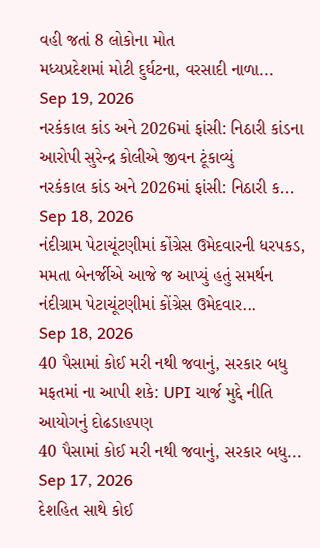વહી જતાં 8 લોકોના મોત
મધ્યપ્રદેશમાં મોટી દુર્ઘટના, વરસાદી નાળા...
Sep 19, 2026
નરકંકાલ કાંડ અને 2026માં ફાંસી: નિઠારી કાંડના આરોપી સુરેન્દ્ર કોલીએ જીવન ટૂંકાવ્યું
નરકંકાલ કાંડ અને 2026માં ફાંસી: નિઠારી ક...
Sep 18, 2026
નંદીગ્રામ પેટાચૂંટણીમાં કોંગ્રેસ ઉમેદવારની ધરપકડ, મમતા બેનર્જીએ આજે જ આપ્યું હતું સમર્થન
નંદીગ્રામ પેટાચૂંટણીમાં કોંગ્રેસ ઉમેદવાર...
Sep 18, 2026
40 પૈસામાં કોઈ મરી નથી જવાનું, સરકાર બધુ મફતમાં ના આપી શકે: UPI ચાર્જ મુદ્દે નીતિ આયોગનું દોઢડાહપણ
40 પૈસામાં કોઈ મરી નથી જવાનું, સરકાર બધુ...
Sep 17, 2026
દેશહિત સાથે કોઈ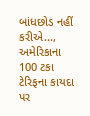બાંધછોડ નહીં કરીએ..., અમેરિકાના 100 ટકા ટેરિફના કાયદા પર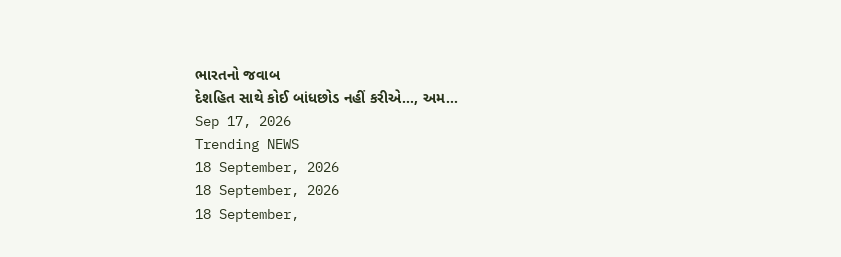ભારતનો જવાબ
દેશહિત સાથે કોઈ બાંધછોડ નહીં કરીએ..., અમ...
Sep 17, 2026
Trending NEWS
18 September, 2026
18 September, 2026
18 September,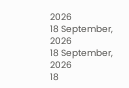2026
18 September, 2026
18 September, 2026
18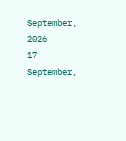September, 2026
17 September,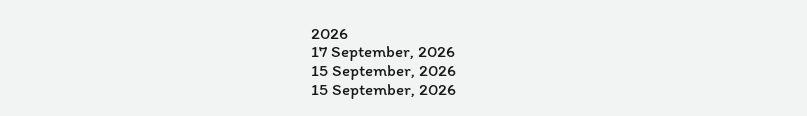2026
17 September, 2026
15 September, 2026
15 September, 2026